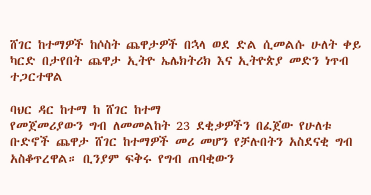ሸገር ከተማዎች ከሶስት ጨዋታዎች በኋላ ወደ ድል ሲመልሱ ሁለት ቀይ ካርድ በታየበት ጨዋታ ኢትዮ ኤሌክትሪክ እና ኢትዮጵያ መድን ነጥብ ተጋርተዋል

ባህር ዳር ከተማ ከ ሸገር ከተማ
የመጀመሪያውን ግብ ለመመልከት 23 ደቂቃዎችን በፈጀው የሁለቱ ቡድኖች ጨዋታ ሸገር ከተማዎች መሪ መሆን የቻሉበትን አስደናቂ ግብ አስቆጥረዋል። ቢንያም ፍቅሩ የግብ ጠባቂውን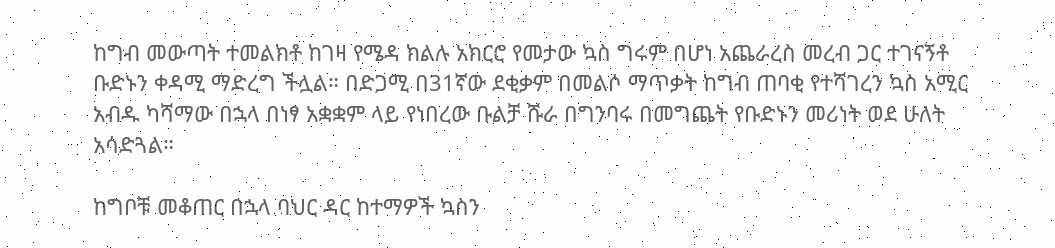ከግብ መውጣት ተመልክቶ ከገዛ የሜዳ ክልሉ አክርሮ የመታው ኳስ ግሩም በሆነ አጨራረስ መረብ ጋር ተገናኝቶ ቡድኑን ቀዳሚ ማድረግ ችሏል። በድጋሚ በ31ኛው ደቂቃም በመልሶ ማጥቃት ከግብ ጠባቂ የተሻገረን ኳስ አሚር አብዱ ካሻማው በኋላ በነፃ አቋቋም ላይ የነበረው ቡልቻ ሹራ በግንባሩ በመግጨት የቡድኑን መሪነት ወደ ሁለት አሳድጓል።

ከግቦቹ መቆጠር በኋላ ባህር ዳር ከተማዎች ኳስን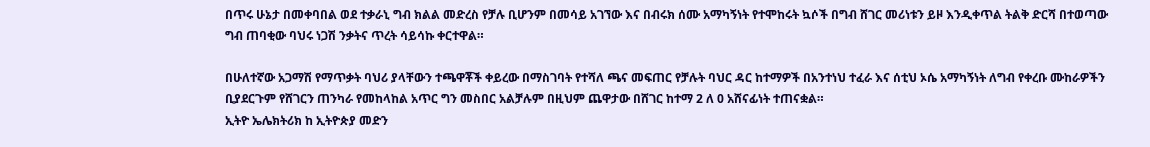በጥሩ ሁኔታ በመቀባበል ወደ ተቃራኒ ግብ ክልል መድረስ የቻሉ ቢሆንም በመሳይ አገኘው እና በብሩክ ሰሙ አማካኝነት የተሞከሩት ኳሶች በግብ ሸገር መሪነቱን ይዞ እንዲቀጥል ትልቅ ድርሻ በተወጣው ግብ ጠባቂው ባህሩ ነጋሽ ንቃትና ጥረት ሳይሳኩ ቀርተዋል።

በሁለተኛው አጋማሽ የማጥቃት ባህሪ ያላቸውን ተጫዋቾች ቀይረው በማስገባት የተሻለ ጫና መፍጠር የቻሉት ባህር ዳር ከተማዎች በአንተነህ ተፈራ እና ሰቲህ ኦሴ አማካኝነት ለግብ የቀረቡ ሙከራዎችን ቢያደርጉም የሸገርን ጠንካራ የመከላከል አጥር ግን መስበር አልቻሉም በዚህም ጨዋታው በሸገር ከተማ 2 ለ 0 አሸናፊነት ተጠናቋል።
ኢትዮ ኤሌክትሪክ ከ ኢትዮጵያ መድን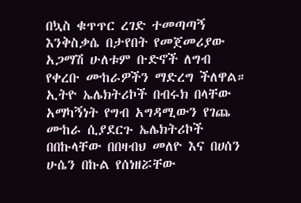በኳስ ቁጥጥር ረገድ ተመጣጣኝ እንቅስቃሴ በታየበት የመጀመሪያው አጋማሽ ሁለቱም ቡድኖች ለግብ የቀረቡ ሙከራዎችን ማድረግ ችለዋል። ኢትዮ ኤሌክትሪኮች በብሩክ በላቸው አማካኝነት የግብ አግዳሚውን የገጨ ሙከራ ሲያደርጉ ኤሌክትሪኮች በበኩላቸው በበዛብህ መለዮ እና በሀሰን ሁሴን በኩል የሰነዘሯቸው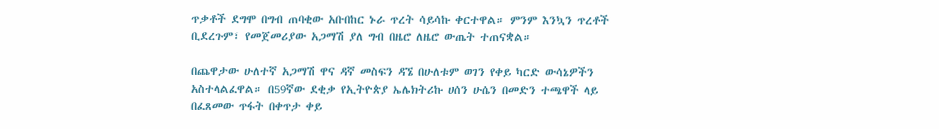ጥቃቶች ደግሞ በግብ ጠባቂው አቡበከር ኑራ ጥረት ሳይሳኩ ቀርተዋል። ምንም እንኳን ጥረቶች ቢደረጉም፣ የመጀመሪያው አጋማሽ ያለ ግብ በዜሮ ለዜሮ ውጤት ተጠናቋል።

በጨዋታው ሁለተኛ አጋማሽ ዋና ዳኛ መስፍን ዳኜ በሁለቱም ወገን የቀይ ካርድ ውሳኔዎችን አስተላልፈዋል። በ59ኛው ደቂቃ የኢትዮጵያ ኤሌክትሪኩ ሀሰን ሁሴን በመድን ተጫዋች ላይ በፈጸመው ጥፋት በቀጥታ ቀይ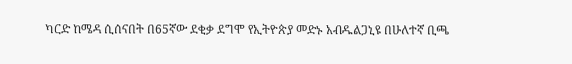ካርድ ከሜዳ ሲሰናበት በ65ኛው ደቂቃ ደግሞ የኢትዮጵያ መድኑ አብዱልጋኒዩ በሁለተኛ ቢጫ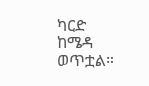ካርድ ከሜዳ ወጥቷል።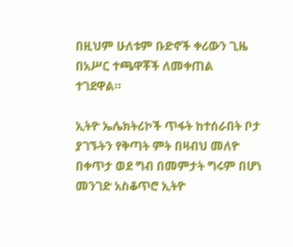በዚህም ሁለቱም ቡድኖች ቀሪውን ጊዜ በአሥር ተጫዋቾች ለመቀጠል ተገደዋል።

ኢትዮ ኤሌክትሪኮች ጥፋት ከተሰራበት ቦታ ያገኙትን የቅጣት ምት በዛብህ መለዮ በቀጥታ ወደ ግብ በመምታት ግሩም በሆነ መንገድ አስቆጥሮ ኢትዮ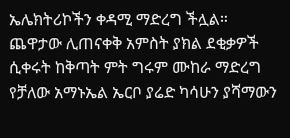ኤሌክትሪኮችን ቀዳሚ ማድረግ ችሏል። ጨዋታው ሊጠናቀቅ አምስት ያክል ደቂቃዎች ሲቀሩት ከቅጣት ምት ግሩም ሙከራ ማድረግ የቻለው አማኑኤል ኤርቦ ያሬድ ካሳሁን ያሻማውን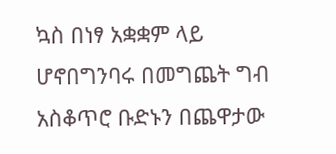ኳስ በነፃ አቋቋም ላይ ሆኖበግንባሩ በመግጨት ግብ አስቆጥሮ ቡድኑን በጨዋታው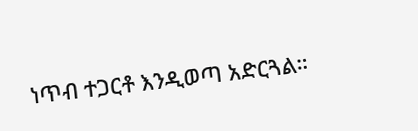ነጥብ ተጋርቶ እንዲወጣ አድርጓል።